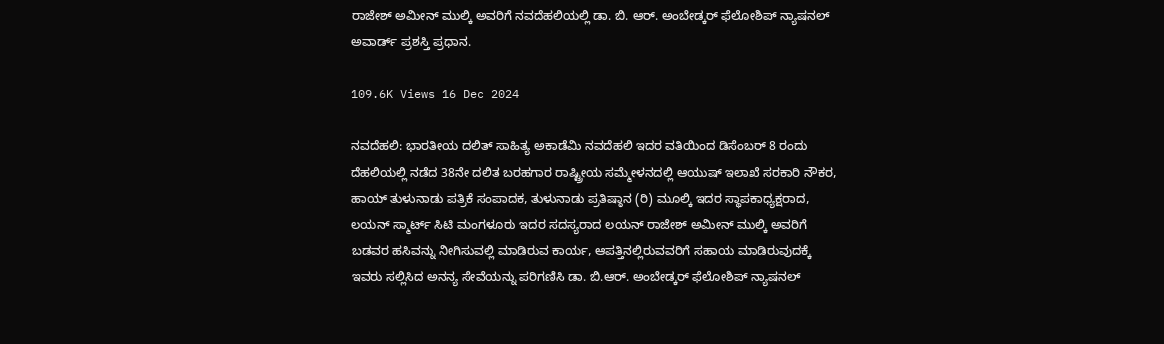ರಾಜೇಶ್ ಅಮೀನ್ ಮುಲ್ಕಿ ಅವರಿಗೆ ನವದೆಹಲಿಯಲ್ಲಿ ಡಾ. ಬಿ. ಆರ್. ಅಂಬೇಡ್ಕರ್ ಫೆಲೋಶಿಪ್ ನ್ಯಾಷನಲ್ ಅವಾರ್ಡ್ ಪ್ರಶಸ್ತಿ ಪ್ರಧಾನ.

109.6K Views 16 Dec 2024

ನವದೆಹಲಿ: ಭಾರತೀಯ ದಲಿತ್ ಸಾಹಿತ್ಯ ಅಕಾಡೆಮಿ ನವದೆಹಲಿ ಇದರ ವತಿಯಿಂದ ಡಿಸೆಂಬರ್ 8 ರಂದು ದೆಹಲಿಯಲ್ಲಿ ನಡೆದ 38ನೇ ದಲಿತ ಬರಹಗಾರ ರಾಷ್ಟ್ರೀಯ ಸಮ್ಮೇಳನದಲ್ಲಿ ಆಯುಷ್ ಇಲಾಖೆ ಸರಕಾರಿ ನೌಕರ, ಹಾಯ್ ತುಳುನಾಡು ಪತ್ರಿಕೆ ಸಂಪಾದಕ, ತುಳುನಾಡು ಪ್ರತಿಷ್ಠಾನ (ರಿ) ಮೂಲ್ಕಿ ಇದರ ಸ್ಥಾಪಕಾಧ್ಯಕ್ಷರಾದ, ಲಯನ್ ಸ್ಮಾರ್ಟ್ ಸಿಟಿ ಮಂಗಳೂರು ಇದರ ಸದಸ್ಯರಾದ ಲಯನ್ ರಾಜೇಶ್ ಅಮೀನ್ ಮುಲ್ಕಿ ಅವರಿಗೆ ಬಡವರ ಹಸಿವನ್ನು ನೀಗಿಸುವಲ್ಲಿ ಮಾಡಿರುವ ಕಾರ್ಯ, ಆಪತ್ತಿನಲ್ಲಿರುವವರಿಗೆ ಸಹಾಯ ಮಾಡಿರುವುದಕ್ಕೆ ಇವರು ಸಲ್ಲಿಸಿದ ಅನನ್ಯ ಸೇವೆಯನ್ನು ಪರಿಗಣಿಸಿ ಡಾ. ಬಿ.ಆರ್. ಅಂಬೇಡ್ಕರ್ ಫೆಲೋಶಿಪ್ ನ್ಯಾಷನಲ್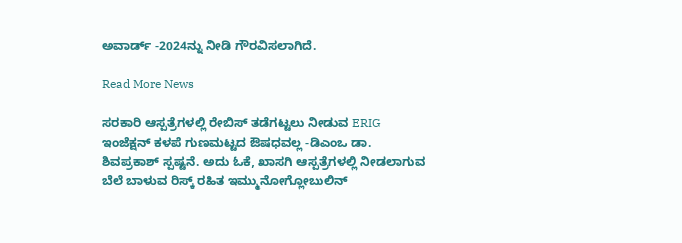ಅವಾರ್ಡ್ -2024ನ್ನು ನೀಡಿ ಗೌರವಿಸಲಾಗಿದೆ.

Read More News

ಸರಕಾರಿ ಆಸ್ಪತ್ರೆಗಳಲ್ಲಿ ರೇಬಿಸ್ ತಡೆಗಟ್ಟಲು ನೀಡುವ ERIG ಇಂಜೆಕ್ಷನ್ ಕಳಪೆ ಗುಣಮಟ್ಟದ ಔಷಧವಲ್ಲ -ಡಿಎಂಒ ಡಾ. ಶಿವಪ್ರಕಾಶ್ ಸ್ಪಷ್ಟನೆ. ಅದು ಓಕೆ, ಖಾಸಗಿ ಆಸ್ಪತ್ರೆಗಳಲ್ಲಿ ನೀಡಲಾಗುವ ಬೆಲೆ ಬಾಳುವ ರಿಸ್ಕ್ ರಹಿತ ಇಮ್ಮುನೋಗ್ಲೋಬುಲಿನ್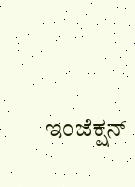ಇಂಜೆಕ್ಷನ್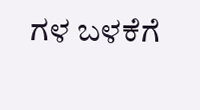ಗಳ ಬಳಕೆಗೆ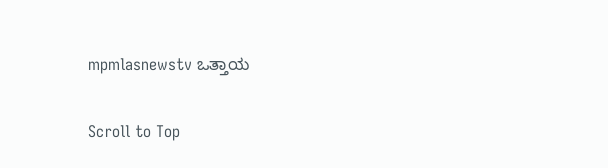mpmlasnewstv ಒತ್ತಾಯ

Scroll to Top